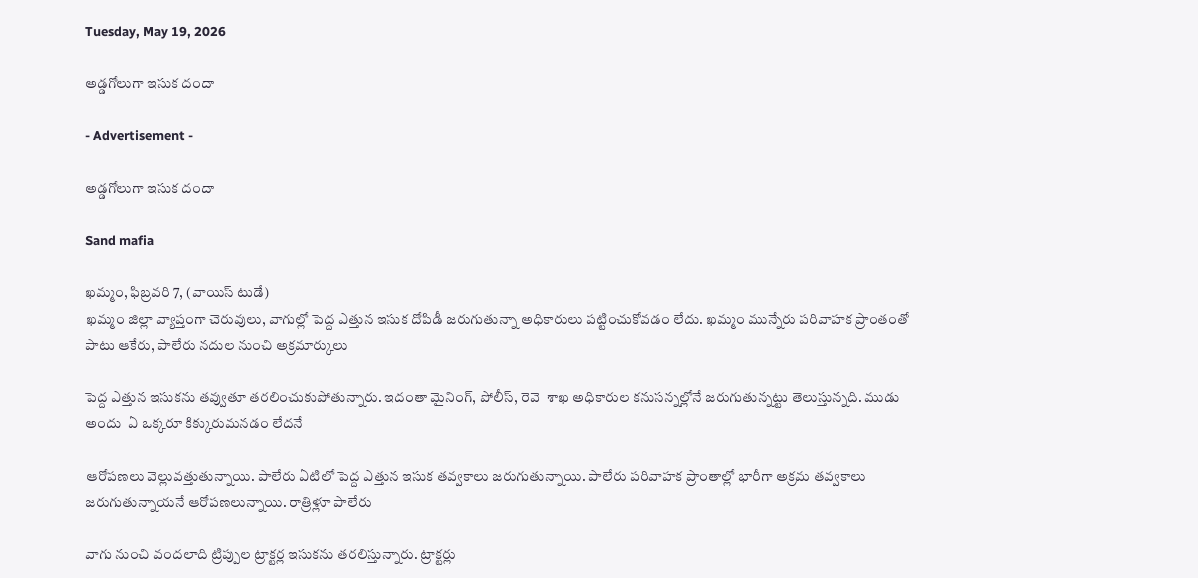Tuesday, May 19, 2026

అడ్డగోలుగా ఇసుక దందా

- Advertisement -

అడ్డగోలుగా ఇసుక దందా

Sand mafia

ఖమ్మం, ఫిబ్రవరి 7, (వాయిస్ టుడే)
ఖమ్మం జిల్లా వ్యాప్తంగా చెరువులు, వాగుల్లో పెద్ద ఎత్తున ఇసుక దోపిడీ జరుగుతున్నా అధికారులు పట్టించుకోవడం లేదు. ఖమ్మం మున్నేరు పరివాహక ప్రాంతంతో పాటు ఆకేరు, పాలేరు నదుల నుంచి అక్రమార్కులు

పెద్ద ఎత్తున ఇసుకను తవ్వుతూ తరలించుకుపోతున్నారు. ఇదంతా మైనింగ్, పోలీస్, రెవె  శాఖ అధికారుల కనుసన్నల్లోనే జరుగుతున్నట్టు తెలుస్తున్నది. ముడు  అందు  ఏ ఒక్కరూ కిక్కురుమనడం లేదనే

ఆరోపణలు వెల్లువత్తుతున్నాయి. పాలేరు ఏటిలో పెద్ద ఎత్తున ఇసుక తవ్వకాలు జరుగుతున్నాయి. పాలేరు పరివాహక ప్రాంతాల్లో భారీగా అక్రమ తవ్వకాలు జరుగుతున్నాయనే ఆరోపణలున్నాయి. రాత్రిళ్లూ పాలేరు

వాగు నుంచి వందలాది ట్రిప్పుల ట్రాక్టర్ల ఇసుకను తరలిస్తున్నారు. ట్రాక్టర్లు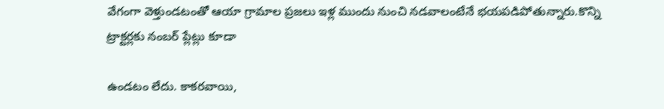వేగంగా వెళ్తుండటంతో ఆయా గ్రామాల ప్రజలు ఇళ్ల ముందు నుంచి నడవాలంటేనే భయపడిపోతున్నారు.కొన్ని ట్రాక్టర్లకు నంబర్ ప్లేట్లు కూడా

ఉండటం లేదు. కాకరవాయి,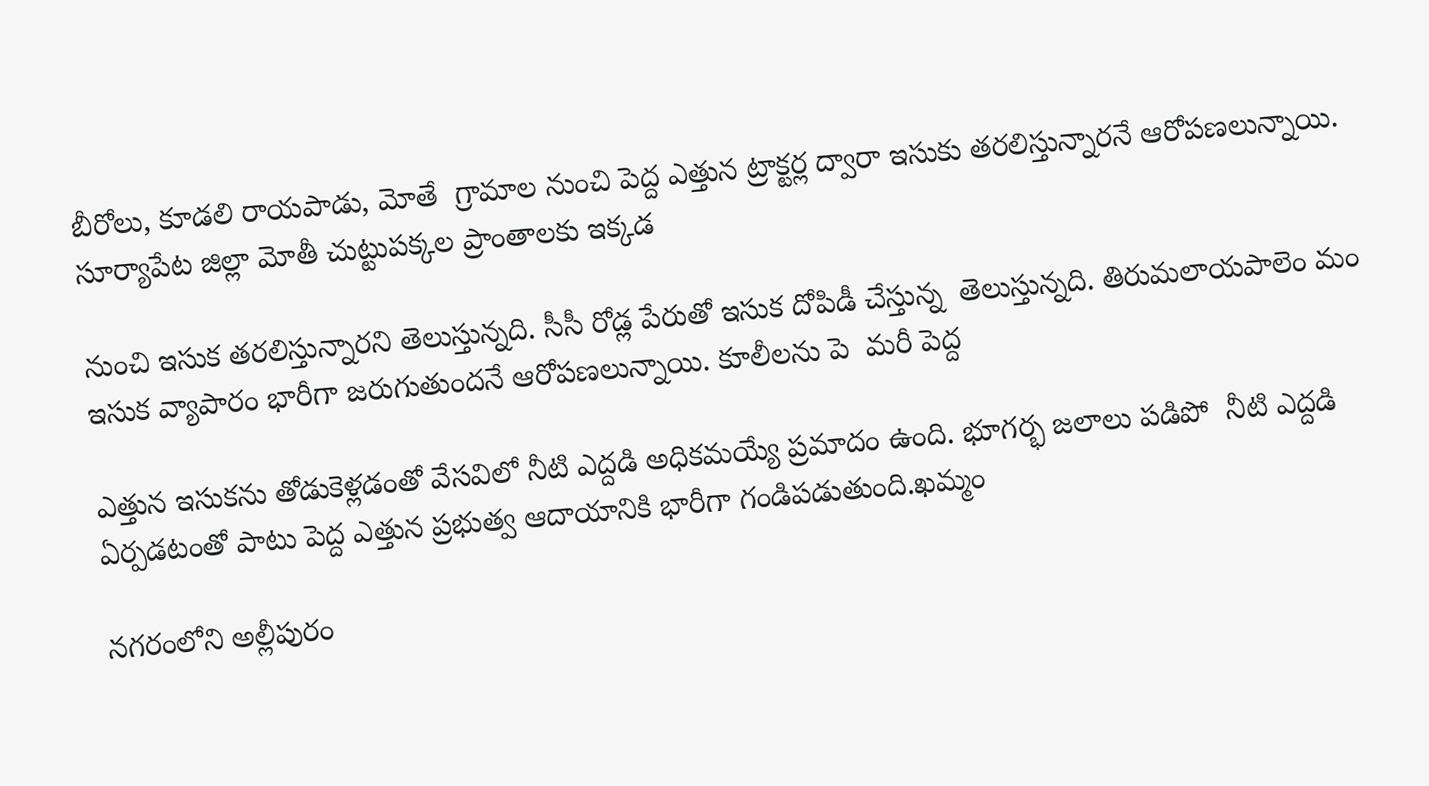బీరోలు, కూడలి రాయపాడు, మోతే  గ్రామాల నుంచి పెద్ద ఎత్తున ట్రాక్టర్ల ద్వారా ఇసుకు తరలిస్తున్నారనే ఆరోపణలున్నాయి. సూర్యాపేట జిల్లా మోతీ చుట్టుపక్కల ప్రాంతాలకు ఇక్కడ

నుంచి ఇసుక తరలిస్తున్నారని తెలుస్తున్నది. సీసీ రోడ్ల పేరుతో ఇసుక దోపిడీ చేస్తున్న  తెలుస్తున్నది. తిరుమలాయపాలెం మం  ఇసుక వ్యాపారం భారీగా జరుగుతుందనే ఆరోపణలున్నాయి. కూలీలను పె  మరీ పెద్ద

ఎత్తున ఇసుకను తోడుకెళ్లడంతో వేసవిలో నీటి ఎద్దడి అధికమయ్యే ప్రమాదం ఉంది. భూగర్భ జలాలు పడిపో  నీటి ఎద్దడి ఏర్పడటంతో పాటు పెద్ద ఎత్తున ప్రభుత్వ ఆదాయానికి భారీగా గండిపడుతుంది.ఖమ్మం

నగరంలోని అల్లీపురం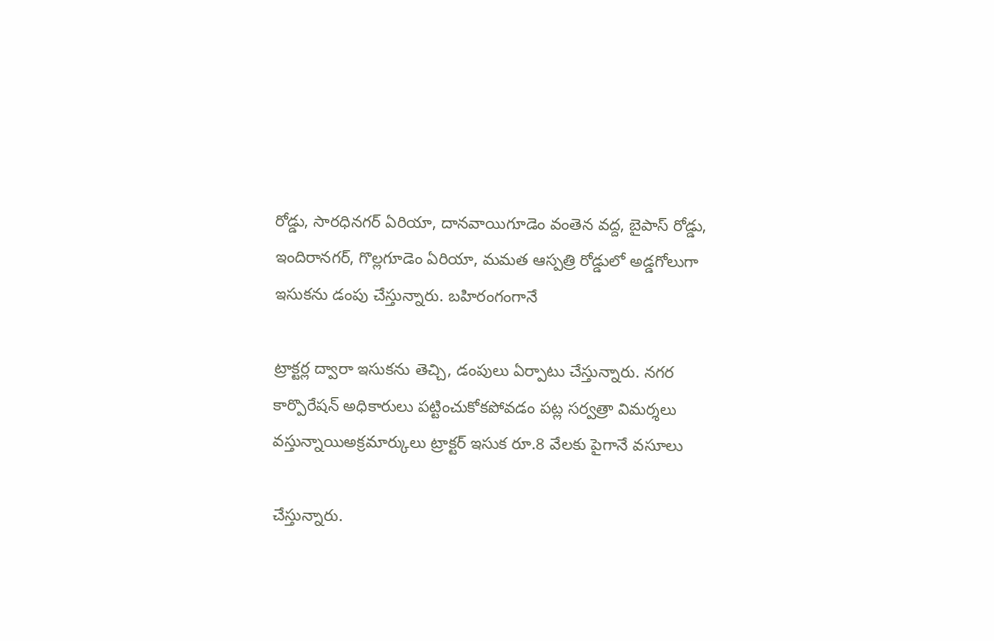రోడ్డు, సారధినగర్ ఏరియా, దానవాయిగూడెం వంతెన వద్ద, బైపాస్ రోడ్డు, ఇందిరానగర్, గొల్లగూడెం ఏరియా, మమత ఆస్పత్రి రోడ్డులో అడ్డగోలుగా ఇసుకను డంపు చేస్తున్నారు. బహిరంగంగానే

ట్రాక్టర్ల ద్వారా ఇసుకను తెచ్చి, డంపులు ఏర్పాటు చేస్తున్నారు. నగర కార్పొరేషన్ అధికారులు పట్టించుకోకపోవడం పట్ల సర్వత్రా విమర్శలు వస్తున్నాయిఅక్రమార్కులు ట్రాక్టర్ ఇసుక రూ.8 వేలకు పైగానే వసూలు

చేస్తున్నారు.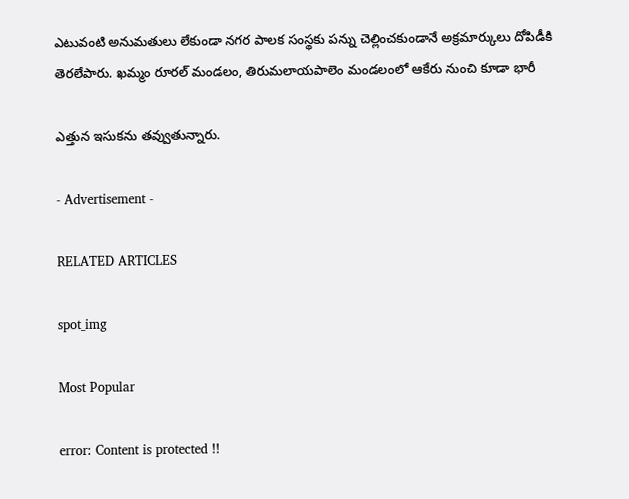ఎటువంటి అనుమతులు లేకుండా నగర పాలక సంస్థకు పన్ను చెల్లించకుండానే అక్రమార్కులు దోపిడీకి తెరలేపారు. ఖమ్మం రూరల్ మండలం, తిరుమలాయపాలెం మండలంలో ఆకేరు నుంచి కూడా భారీ

ఎత్తున ఇసుకను తవ్వుతున్నారు.

- Advertisement -

RELATED ARTICLES

spot_img

Most Popular

error: Content is protected !!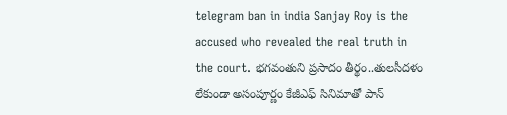telegram ban in india Sanjay Roy is the accused who revealed the real truth in the court. భగవంతుని ప్రసాదం తీర్థం..తులసీదళం లేకుండా అసంపూర్ణం కేజీఎఫ్ సినిమాతో పాన్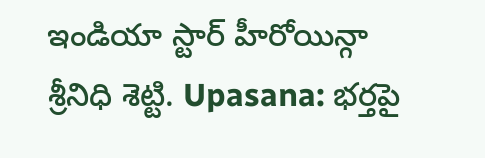ఇండియా స్టార్ హీరోయిన్గా శ్రీనిధి శెట్టి. Upasana: భర్తపై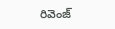రివెంజ్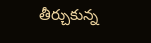తీర్చుకున్న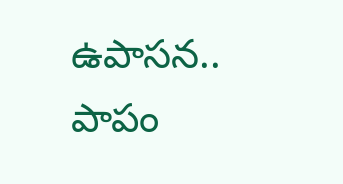ఉపాసన.. పాపం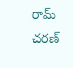రామ్ చరణ్